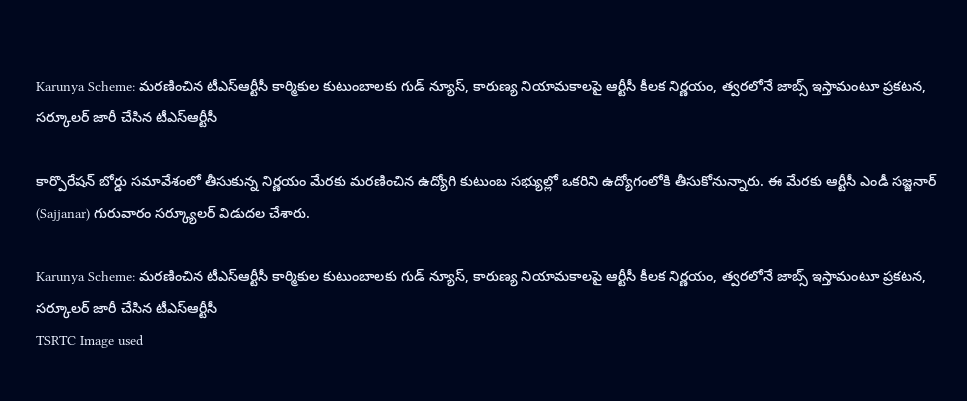Karunya Scheme: మరణించిన టీఎస్ఆర్టీసీ కార్మికుల కుటుంబాలకు గుడ్ న్యూస్, కారుణ్య నియామకాలపై ఆర్టీసీ కీలక నిర్ణయం, త్వరలోనే జాబ్స్ ఇస్తామంటూ ప్రకటన, సర్కూలర్ జారీ చేసిన టీఎస్ఆర్టీసీ

కార్పొరేషన్‌ బోర్డు సమావేశంలో తీసుకున్న నిర్ణయం మేరకు మరణించిన ఉద్యోగి కుటుంబ సభ్యుల్లో ఒకరిని ఉద్యోగంలోకి తీసుకోనున్నారు. ఈ మేర‌కు ఆర్టీసీ ఎండీ సజ్జనార్‌ (Sajjanar) గురువారం సర్క్యూలర్‌ విడుదల చేశారు.

Karunya Scheme: మరణించిన టీఎస్ఆర్టీసీ కార్మికుల కుటుంబాలకు గుడ్ న్యూస్, కారుణ్య నియామకాలపై ఆర్టీసీ కీలక నిర్ణయం, త్వరలోనే జాబ్స్ ఇస్తామంటూ ప్రకటన, సర్కూలర్ జారీ చేసిన టీఎస్ఆర్టీసీ
TSRTC Image used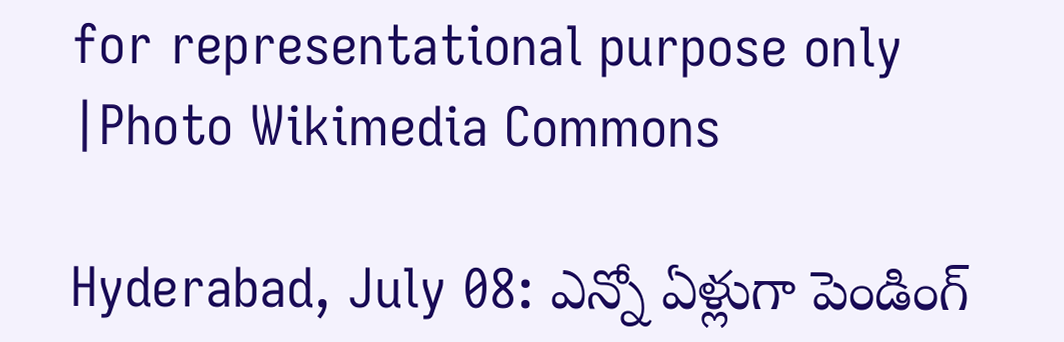for representational purpose only |Photo Wikimedia Commons

Hyderabad, July 08: ఎన్నో ఏళ్లుగా పెండింగ్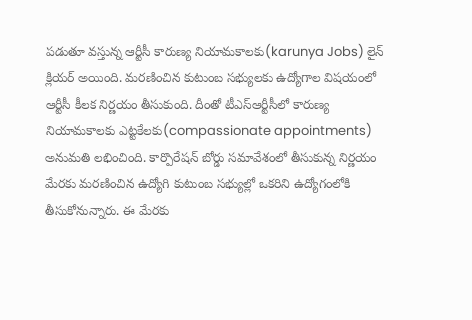పడుతూ వస్తున్న ఆర్టీసీ కారుణ్య నియామకాలకు(karunya Jobs) లైన్ క్లియర్ అయింది. మరణించిన కుటుంబ సభ్యులకు ఉద్యోగాల విషయంలో ఆర్టీసీ కీలక నిర్ణయం తీసుకుంది. దీంతో టీఎస్‌ఆర్టీసీలో కారుణ్య నియామకాలకు ఎట్టకేలకు(compassionate appointments) అనుమతి లభించింది. కార్పొరేషన్‌ బోర్డు సమావేశంలో తీసుకున్న నిర్ణయం మేరకు మరణించిన ఉద్యోగి కుటుంబ సభ్యుల్లో ఒకరిని ఉద్యోగంలోకి తీసుకోనున్నారు. ఈ మేర‌కు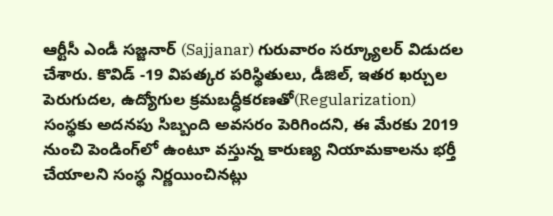ఆర్టీసీ ఎండీ సజ్జనార్‌ (Sajjanar) గురువారం సర్క్యూలర్‌ విడుదల చేశారు. కొవిడ్ -19 విపత్కర పరిస్థితులు, డీజిల్‌, ఇతర ఖర్చుల పెరుగుదల, ఉద్యోగుల క్రమబద్ధీకరణతో(Regularization) సంస్థకు అదనపు సిబ్బంది అవసరం పెరిగిందని, ఈ మేరకు 2019 నుంచి పెండింగ్‌లో ఉంటూ వస్తున్న కారుణ్య నియామకాలను భర్తీ చేయాలని సంస్థ నిర్ణయించినట్లు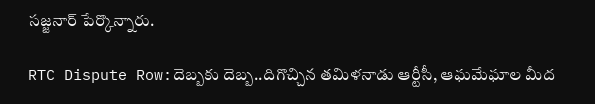స‌జ్జ‌నార్‌ పేర్కొన్నారు.

RTC Dispute Row:దెబ్బకు దెబ్బ..దిగొచ్చిన తమిళనాడు ఆర్టీసీ, ఆఘమేఘాల మీద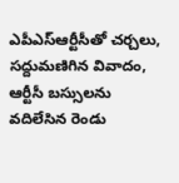ఎపీఎస్ఆర్టీసీతో చర్చలు, సద్దుమణిగిన వివాదం, ఆర్టీసీ బస్సులను వదిలేసిన రెండు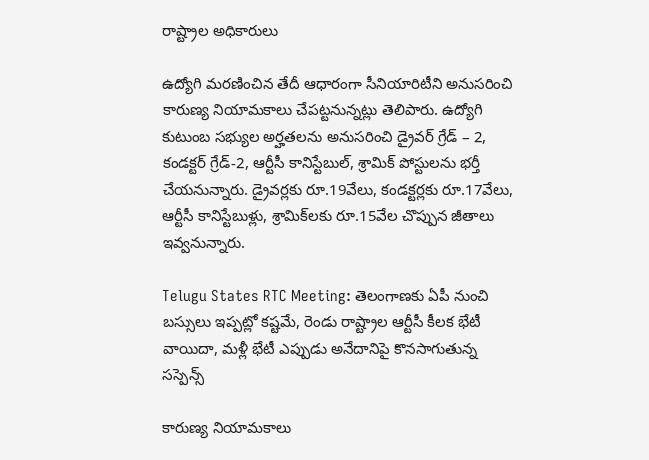రాష్ట్రాల అధికారులు

ఉద్యోగి మరణించిన తేదీ ఆధారంగా సీనియారిటీని అనుసరించి కారుణ్య నియామకాలు చేపట్టనున్నట్లు తెలిపారు. ఉద్యోగి కుటుంబ సభ్యుల అర్హతలను అనుసరించి డ్రైవర్‌ గ్రేడ్ – 2, కండక్టర్‌ గ్రేడ్‌-2, ఆర్టీసీ కానిస్టేబుల్‌, శ్రామిక్‌ పోస్టులను భర్తీ చేయనున్నారు. డ్రైవర్లకు రూ.19వేలు, కండక్టర్లకు రూ.17వేలు, ఆర్టీసీ కానిస్టేబుళ్లు, శ్రామిక్‌లకు రూ.15వేల చొప్పున జీతాలు ఇవ్వనున్నారు.

Telugu States RTC Meeting: తెలంగాణకు ఏపీ నుంచి బస్సులు ఇప్పట్లో కష్టమే, రెండు రాష్ట్రాల ఆర్టీసీ కీలక భేటీ వాయిదా, మళ్లీ భేటీ ఎప్పుడు అనేదానిపై కొనసాగుతున్న సస్పెన్స్

కారుణ్య నియామకాలు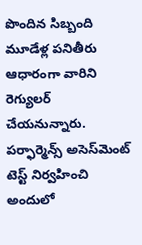పొందిన సిబ్బంది మూడేళ్ల పనితీరు ఆధారంగా వారిని రెగ్యులర్‌ చేయనున్నారు. ప‌ర్ఫార్మెన్స్‌ అసెస్‌మెంట్‌ టెస్ట్‌ నిర్వహించి అందులో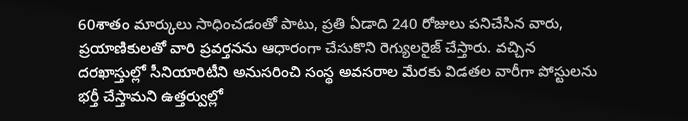60శాతం మార్కులు సాధించడంతో పాటు, ప్రతి ఏడాది 240 రోజులు పనిచేసిన వారు, ప్రయాణికులతో వారి ప్రవర్తనను ఆధారంగా చేసుకొని రెగ్యులరైజ్‌ చేస్తారు. వచ్చిన దరఖాస్తుల్లో సీనియారిటీని అనుసరించి సంస్థ అవసరాల మేరకు విడతల వారీగా పోస్టులను భర్తీ చేస్తామని ఉత్తర్వుల్లో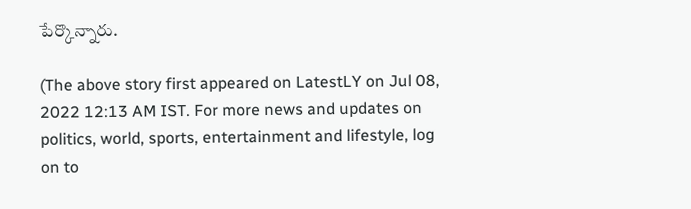పేర్కొన్నారు.

(The above story first appeared on LatestLY on Jul 08, 2022 12:13 AM IST. For more news and updates on politics, world, sports, entertainment and lifestyle, log on to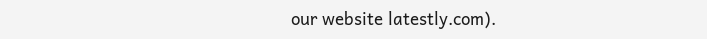our website latestly.com).